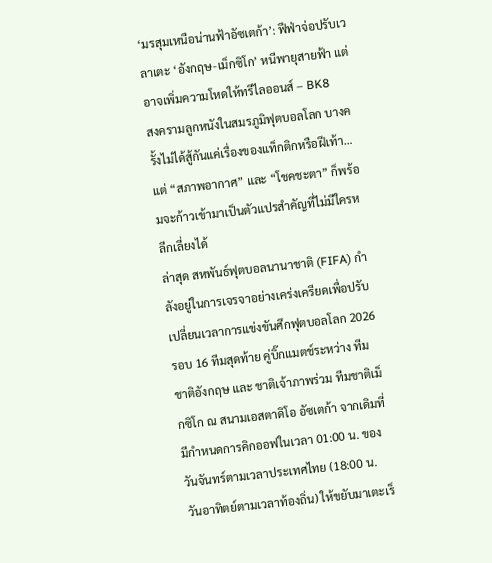‘มรสุมเหนือน่านฟ้าอัซเตก้า’: ฟีฟ่าจ่อปรับเวลาเตะ ‘อังกฤษ-เม็กซิโก’ หนีพายุสายฟ้า แต่อาจเพิ่มความโหดให้ทรีไลออนส์ – BK8
สงครามลูกหนังในสมรภูมิฟุตบอลโลก บางครั้งไม่ได้สู้กันแค่เรื่องของแท็กติกหรือฝีเท้า… แต่ “สภาพอากาศ” และ “โชคชะตา” ก็พร้อมจะก้าวเข้ามาเป็นตัวแปรสำคัญที่ไม่มีใครหลีกเลี่ยงได้
ล่าสุด สหพันธ์ฟุตบอลนานาชาติ (FIFA) กำลังอยู่ในการเจรจาอย่างเคร่งเครียดเพื่อปรับเปลี่ยนเวลาการแข่งขันศึกฟุตบอลโลก 2026 รอบ 16 ทีมสุดท้าย คู่บิ๊กแมตช์ระหว่าง ทีมชาติอังกฤษ และ ชาติเจ้าภาพร่วม ทีมชาติเม็กซิโก ณ สนามเอสตาดิโอ อัซเตก้า จากเดิมที่มีกำหนดการคิกออฟในเวลา 01:00 น. ของวันจันทร์ตามเวลาประเทศไทย (18:00 น. วันอาทิตย์ตามเวลาท้องถิ่น) ให้ขยับมาเตะเร็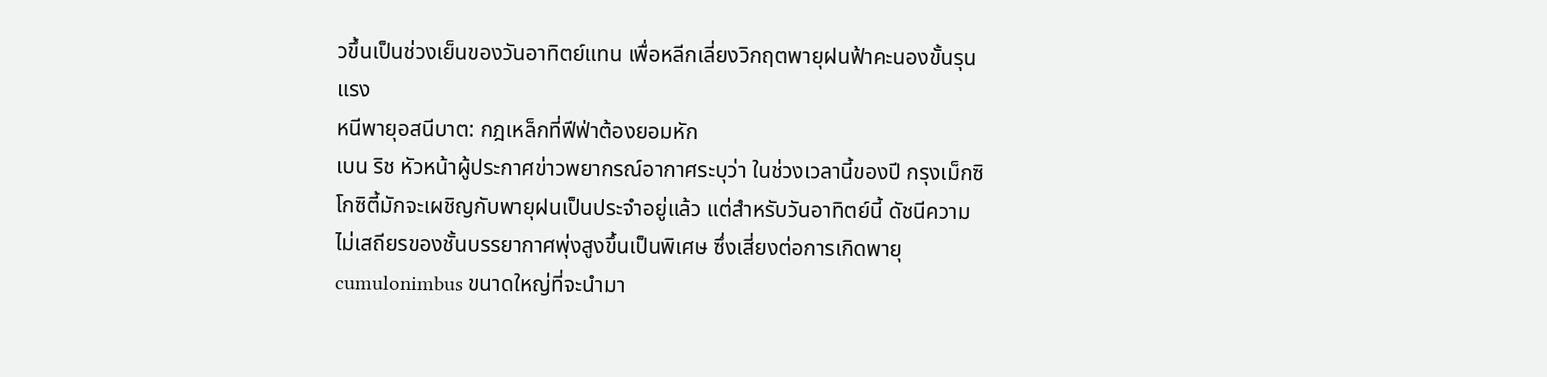วขึ้นเป็นช่วงเย็นของวันอาทิตย์แทน เพื่อหลีกเลี่ยงวิกฤตพายุฝนฟ้าคะนองขั้นรุนแรง
หนีพายุอสนีบาต: กฎเหล็กที่ฟีฟ่าต้องยอมหัก
เบน ริช หัวหน้าผู้ประกาศข่าวพยากรณ์อากาศระบุว่า ในช่วงเวลานี้ของปี กรุงเม็กซิโกซิตี้มักจะเผชิญกับพายุฝนเป็นประจำอยู่แล้ว แต่สำหรับวันอาทิตย์นี้ ดัชนีความไม่เสถียรของชั้นบรรยากาศพุ่งสูงขึ้นเป็นพิเศษ ซึ่งเสี่ยงต่อการเกิดพายุ cumulonimbus ขนาดใหญ่ที่จะนำมา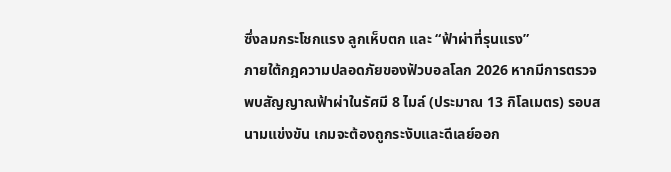ซึ่งลมกระโชกแรง ลูกเห็บตก และ “ฟ้าผ่าที่รุนแรง”
ภายใต้กฎความปลอดภัยของฟัวบอลโลก 2026 หากมีการตรวจพบสัญญาณฟ้าผ่าในรัศมี 8 ไมล์ (ประมาณ 13 กิโลเมตร) รอบสนามแข่งขัน เกมจะต้องถูกระงับและดีเลย์ออก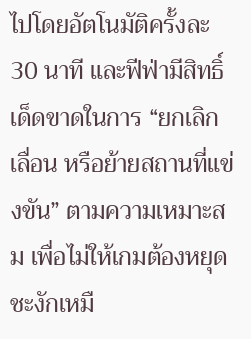ไปโดยอัตโนมัติครั้งละ 30 นาที และฟีฟ่ามีสิทธิ์เด็ดขาดในการ “ยกเลิก เลื่อน หรือย้ายสถานที่แข่งขัน” ตามความเหมาะสม เพื่อไม่ให้เกมต้องหยุดชะงักเหมื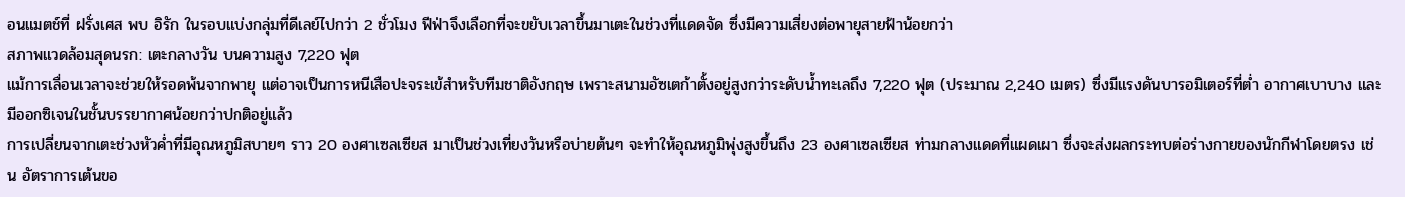อนแมตช์ที่ ฝรั่งเศส พบ อิรัก ในรอบแบ่งกลุ่มที่ดีเลย์ไปกว่า 2 ชั่วโมง ฟีฟ่าจึงเลือกที่จะขยับเวลาขึ้นมาเตะในช่วงที่แดดจัด ซึ่งมีความเสี่ยงต่อพายุสายฟ้าน้อยกว่า
สภาพแวดล้อมสุดนรก: เตะกลางวัน บนความสูง 7,220 ฟุต
แม้การเลื่อนเวลาจะช่วยให้รอดพ้นจากพายุ แต่อาจเป็นการหนีเสือปะจระเข้สำหรับทีมชาติอังกฤษ เพราะสนามอัซเตก้าตั้งอยู่สูงกว่าระดับน้ำทะเลถึง 7,220 ฟุต (ประมาณ 2,240 เมตร) ซึ่งมีแรงดันบารอมิเตอร์ที่ต่ำ อากาศเบาบาง และมีออกซิเจนในชั้นบรรยากาศน้อยกว่าปกติอยู่แล้ว
การเปลี่ยนจากเตะช่วงหัวค่ำที่มีอุณหภูมิสบายๆ ราว 20 องศาเซลเซียส มาเป็นช่วงเที่ยงวันหรือบ่ายต้นๆ จะทำให้อุณหภูมิพุ่งสูงขึ้นถึง 23 องศาเซลเซียส ท่ามกลางแดดที่แผดเผา ซึ่งจะส่งผลกระทบต่อร่างกายของนักกีฬาโดยตรง เช่น อัตราการเต้นขอ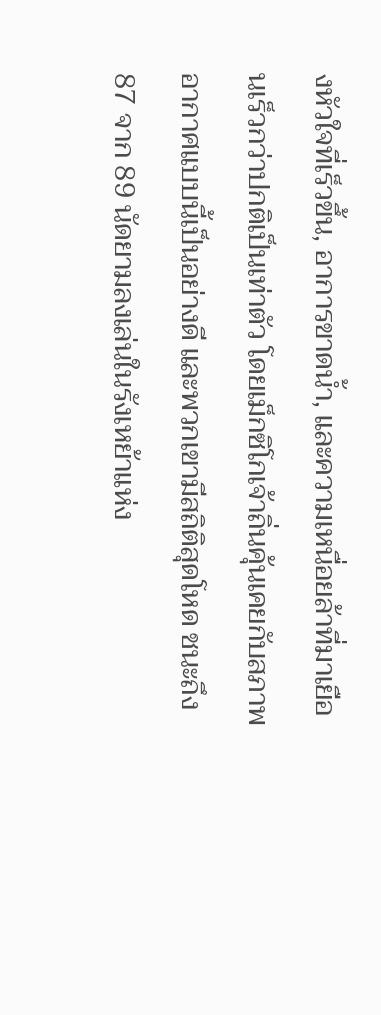งหัวใจที่เร็วขึ้น, อาการขาดน้ำ, และความเหนื่อยล้าที่มาเยือนเร็วกว่าปกติเป็นเท่าตัว โดยเม็กซิโกเจ้าถิ่นคุ้นเคยกับสภาพอากาศแบบนี้เป็นอย่างดี และพวกเขามีสถิติสุดโหด ชนะถึง 87 จาก 89 นัดยามลงเล่นในรังเหย้าแห่ง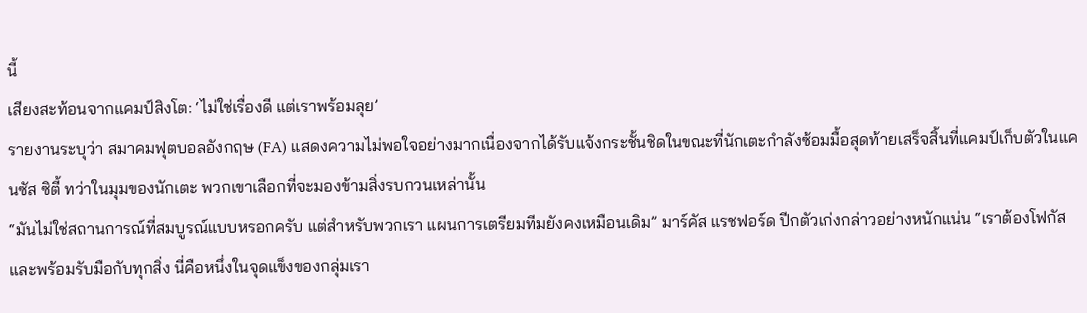นี้
เสียงสะท้อนจากแคมป์สิงโต: ‘ไม่ใช่เรื่องดี แต่เราพร้อมลุย’
รายงานระบุว่า สมาคมฟุตบอลอังกฤษ (FA) แสดงความไม่พอใจอย่างมากเนื่องจากได้รับแจ้งกระชั้นชิดในขณะที่นักเตะกำลังซ้อมมื้อสุดท้ายเสร็จสิ้นที่แคมป์เก็บตัวในแคนซัส ซิตี้ ทว่าในมุมของนักเตะ พวกเขาเลือกที่จะมองข้ามสิ่งรบกวนเหล่านั้น
“มันไม่ใช่สถานการณ์ที่สมบูรณ์แบบหรอกครับ แต่สำหรับพวกเรา แผนการเตรียมทีมยังคงเหมือนเดิม” มาร์คัส แรชฟอร์ด ปีกตัวเก่งกล่าวอย่างหนักแน่น “เราต้องโฟกัสและพร้อมรับมือกับทุกสิ่ง นี่คือหนึ่งในจุดแข็งของกลุ่มเรา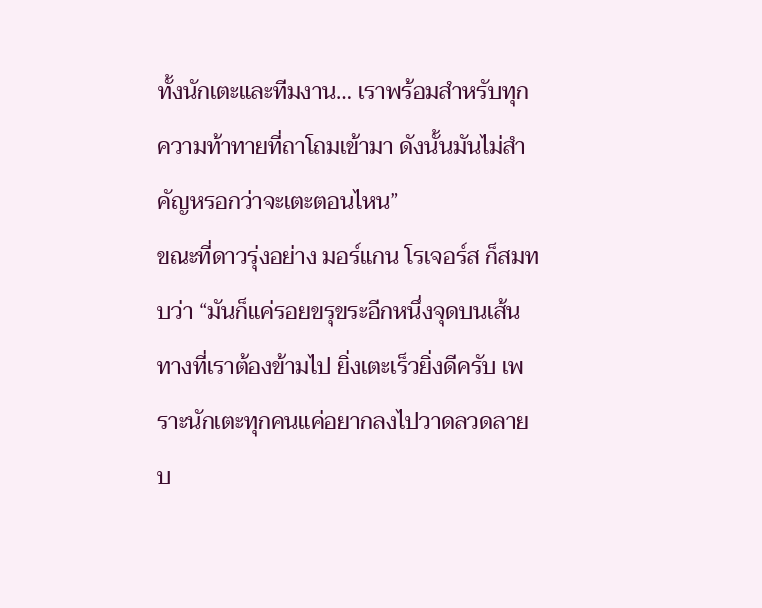ทั้งนักเตะและทีมงาน… เราพร้อมสำหรับทุกความท้าทายที่ถาโถมเข้ามา ดังนั้นมันไม่สำคัญหรอกว่าจะเตะตอนไหน”
ขณะที่ดาวรุ่งอย่าง มอร์แกน โรเจอร์ส ก็สมทบว่า “มันก็แค่รอยขรุขระอีกหนึ่งจุดบนเส้นทางที่เราต้องข้ามไป ยิ่งเตะเร็วยิ่งดีครับ เพราะนักเตะทุกคนแค่อยากลงไปวาดลวดลายบ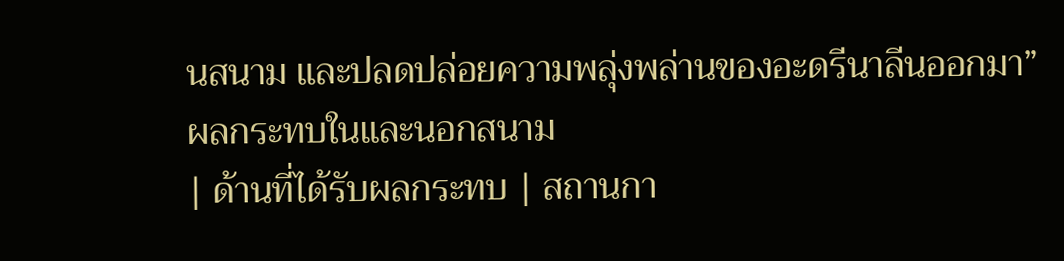นสนาม และปลดปล่อยความพลุ่งพล่านของอะดรีนาลีนออกมา”
ผลกระทบในและนอกสนาม
| ด้านที่ได้รับผลกระทบ | สถานกา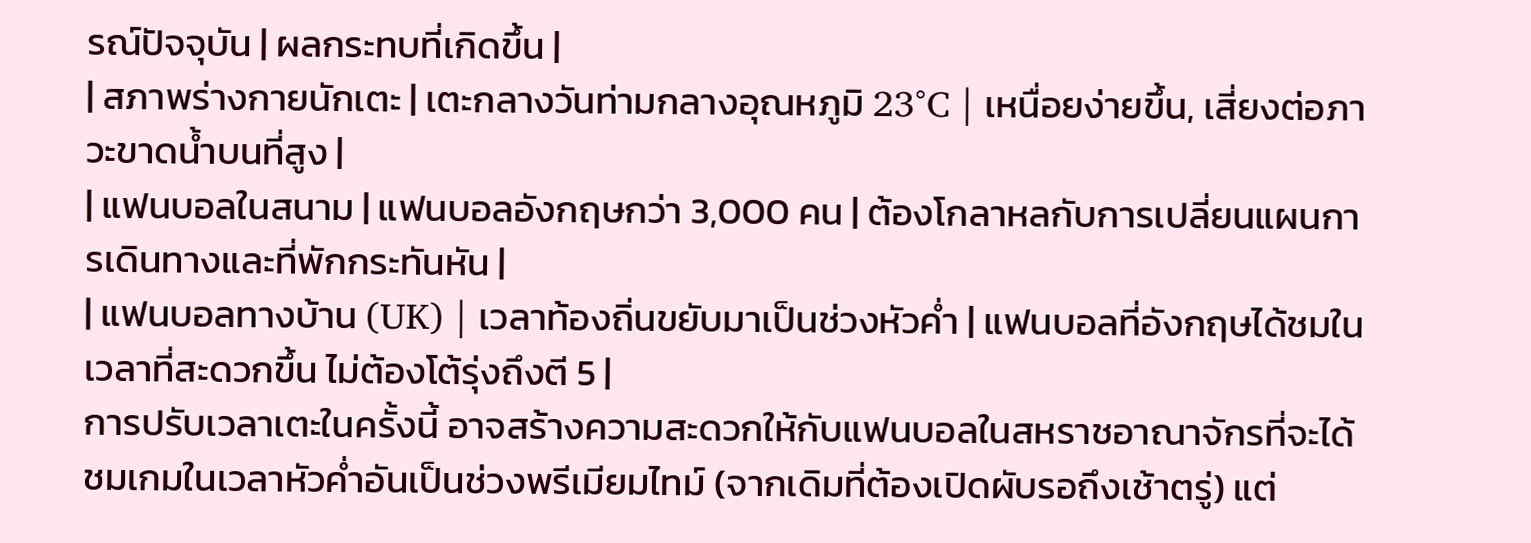รณ์ปัจจุบัน | ผลกระทบที่เกิดขึ้น |
| สภาพร่างกายนักเตะ | เตะกลางวันท่ามกลางอุณหภูมิ 23°C | เหนื่อยง่ายขึ้น, เสี่ยงต่อภาวะขาดน้ำบนที่สูง |
| แฟนบอลในสนาม | แฟนบอลอังกฤษกว่า 3,000 คน | ต้องโกลาหลกับการเปลี่ยนแผนการเดินทางและที่พักกระทันหัน |
| แฟนบอลทางบ้าน (UK) | เวลาท้องถิ่นขยับมาเป็นช่วงหัวค่ำ | แฟนบอลที่อังกฤษได้ชมในเวลาที่สะดวกขึ้น ไม่ต้องโต้รุ่งถึงตี 5 |
การปรับเวลาเตะในครั้งนี้ อาจสร้างความสะดวกให้กับแฟนบอลในสหราชอาณาจักรที่จะได้ชมเกมในเวลาหัวค่ำอันเป็นช่วงพรีเมียมไทม์ (จากเดิมที่ต้องเปิดผับรอถึงเช้าตรู่) แต่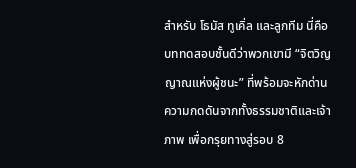สำหรับ โธมัส ทูเคิ่ล และลูกทีม นี่คือบททดสอบชั้นดีว่าพวกเขามี “จิตวิญญาณแห่งผู้ชนะ” ที่พร้อมจะหักด่านความกดดันจากทั้งธรรมชาติและเจ้าภาพ เพื่อกรุยทางสู่รอบ 8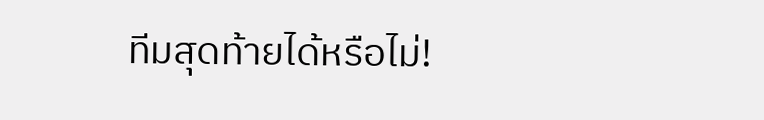ทีมสุดท้ายได้หรือไม่!